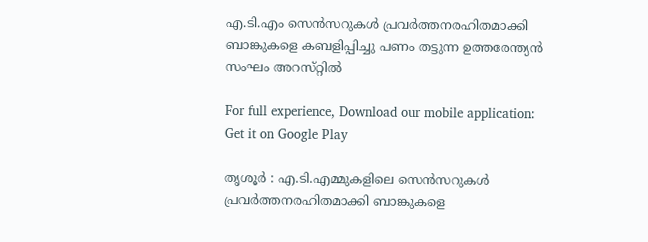എ.ടി.എം സെന്‍സറുകള്‍ പ്രവര്‍ത്തനരഹിതമാക്കി ബാങ്കുകളെ കബളിപ്പിച്ചു പണം തട്ടുന്ന ഉത്തരേന്ത്യന്‍ സംഘം അറസ്‌റ്റില്‍

For full experience, Download our mobile application:
Get it on Google Play

തൃശൂര്‍ : എ.ടി.എമ്മുകളിലെ സെന്‍സറുകള്‍ പ്രവര്‍ത്തനരഹിതമാക്കി ബാങ്കുകളെ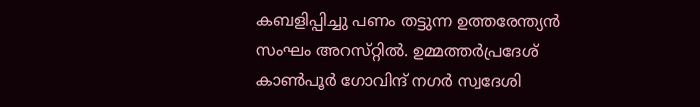കബളിപ്പിച്ചു പണം തട്ടുന്ന ഉത്തരേന്ത്യന്‍ സംഘം അറസ്‌റ്റില്‍. ഉമ്മത്തര്‍പ്രദേശ്‌ കാണ്‍പൂര്‍ ഗോവിന്ദ്‌ നഗര്‍ സ്വദേശി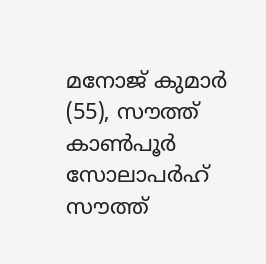മനോജ്‌ കുമാര്‍ (55), സൗത്ത്‌ കാണ്‍പൂര്‍ സോലാപര്‍ഹ്‌ സൗത്ത്‌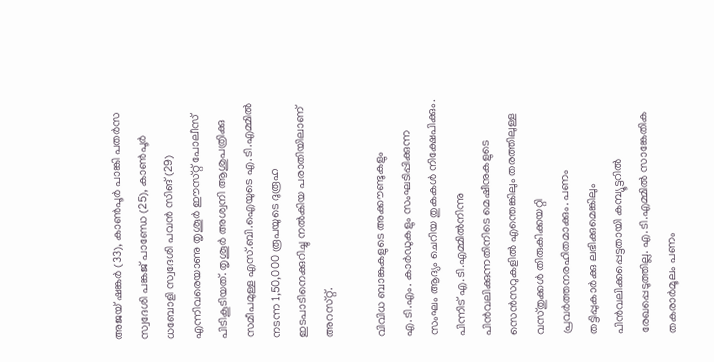അജയ്‌ ഷങ്കര്‍ (33), കാണ്‍പൂര്‍ പാങ്കി പതര്‍സ സ്വദേശി പങ്കജ്‌ പാണ്ഡേ (25), കാണ്‍പൂര്‍ ധബോളി സ്വദേശി പവന്‍ സിങ്‌ (29) എന്നിവരെയാണു തൃശൂര്‍ ഈസ്‌റ്റ് പോലീസ്‌ പിടികൂടിയത്‌. തൃശൂര്‍ അശ്വനി ആശുപത്രിക്കു സമീപമുള്ള എസ്‌.ബി.ഐയുടെ എ.ടി.എമ്മില്‍ നടന്ന 1,50,000 രൂപയുടെ ദുരൂഹ ഇടപാടിനെക്കുറിച്ചു നല്‍കിയ പരാതിയിലാണ്‌ അറസ്‌റ്റ്.

വിവിധ ബാങ്കുകളുടെ അക്കൗണ്ടുകളും എ.ടി.എം. കാര്‍ഡുകളും സംഘടിപ്പിക്കുന്ന സംഘം ആദ്യം ചെറിയ തുകകള്‍ നിക്ഷേപിക്കും. പിന്നിട്‌ എ.ടി.എമ്മില്‍നിന്നു പിന്‍വലിക്കുന്നതിനിടെ മെഷീനുകളുടെ സെന്‍സറുകളില്‍ എന്തെങ്കിലും തരത്തിലുള്ള വസ്‌തുക്കള്‍ തിരുകിക്കയറ്റി പ്രവര്‍ത്തനരഹിതമാക്കും. പണം തട്ടിപ്പുകാര്‍ക്കു ലഭിക്കുമെങ്കിലും പിന്‍വലിക്കപ്പെട്ടതായി കമ്പ്യൂട്ടറില്‍ രേഖപ്പെടുത്തില്ല. എ.ടി.എമ്മില്‍ സാങ്കേതിക തകരാര്‍മൂലം പണം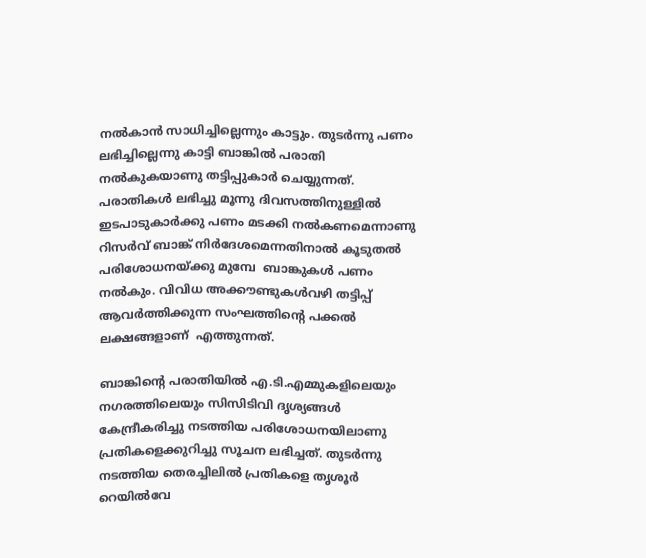നല്‍കാന്‍ സാധിച്ചില്ലെന്നും കാട്ടും. തുടര്‍ന്നു പണം ലഭിച്ചില്ലെന്നു കാട്ടി ബാങ്കില്‍ പരാതി നല്‍കുകയാണു തട്ടിപ്പുകാര്‍ ചെയ്യുന്നത്‌. പരാതികള്‍ ലഭിച്ചു മൂന്നു ദിവസത്തിനുള്ളില്‍ ഇടപാടുകാര്‍ക്കു പണം മടക്കി നല്‍കണമെന്നാണു റിസര്‍വ്‌ ബാങ്ക്‌ നിര്‍ദേശമെന്നതിനാല്‍ കൂടുതല്‍ പരിശോധനയ്‌ക്കു മുമ്പേ  ബാങ്കുകള്‍ പണം നല്‍കും. വിവിധ അക്കൗണ്ടുകള്‍വഴി തട്ടിപ്പ്‌ ആവര്‍ത്തിക്കുന്ന സംഘത്തിന്റെ പക്കല്‍ ലക്ഷങ്ങളാണ്  എത്തുന്നത്‌.

ബാങ്കിന്റെ പരാതിയില്‍ എ.ടി.എമ്മുകളിലെയും നഗരത്തിലെയും സിസിടിവി ദൃശ്യങ്ങള്‍ കേന്ദ്രീകരിച്ചു നടത്തിയ പരിശോധനയിലാണു പ്രതികളെക്കുറിച്ചു സൂചന ലഭിച്ചത്‌. തുടര്‍ന്നു നടത്തിയ തെരച്ചിലില്‍ പ്രതികളെ തൃശൂര്‍ റെയില്‍വേ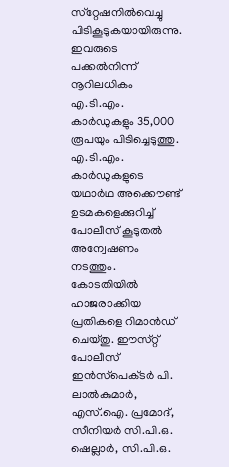സ്‌റ്റേഷനില്‍വെച്ചു പിടികൂടുകയായിരുന്നു. ഇവരുടെ പക്കല്‍നിന്ന്‌ നൂറിലധികം എ.ടി.എം. കാര്‍ഡുകളും 35,000 രൂപയും പിടിച്ചെടുത്തു. എ.ടി.എം. കാര്‍ഡുകളുടെ യഥാര്‍ഥ അക്കൌണ്ട്‌ ഉടമകളെക്കുറിച്ച്‌ പോലീസ്‌ കൂടുതല്‍ അന്വേഷണം നടത്തും. കോടതിയില്‍ ഹാജരാക്കിയ പ്രതികളെ റിമാന്‍ഡ്‌ ചെയ്‌തു. ഈസ്‌റ്റ് പോലീസ്‌ ഇന്‍സ്‌പെക്‌ടര്‍ പി. ലാല്‍കുമാര്‍, എസ്‌.ഐ. പ്രമോദ്‌, സീനിയര്‍ സി.പി.ഒ. ഷെല്ലാര്‍, സി.പി.ഒ.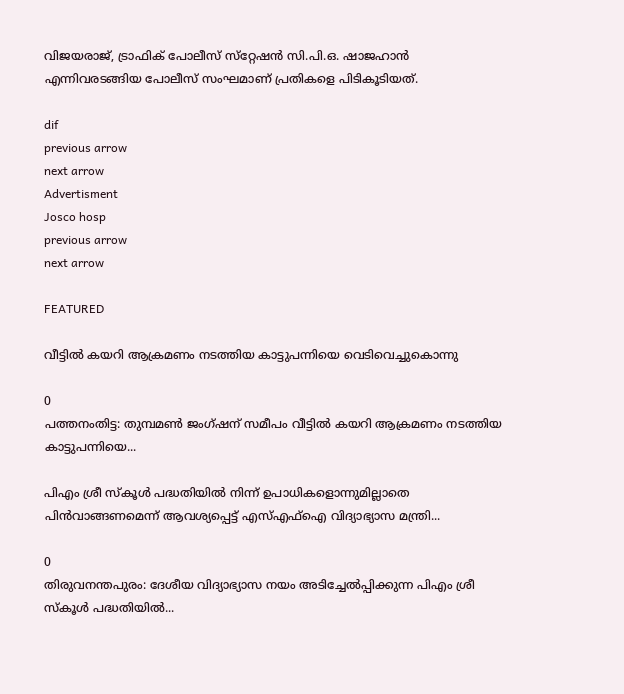വിജയരാജ്‌, ട്രാഫിക്‌ പോലീസ്‌ സ്‌റ്റേഷന്‍ സി.പി.ഒ. ഷാജഹാന്‍ എന്നിവരടങ്ങിയ പോലീസ്‌ സംഘമാണ്‌ പ്രതികളെ പിടികൂടിയത്‌.

dif
previous arrow
next arrow
Advertisment
Josco hosp
previous arrow
next arrow

FEATURED

വീട്ടിൽ കയറി ആക്രമണം നടത്തിയ കാട്ടുപന്നിയെ വെടിവെച്ചുകൊന്നു

0
പത്തനംതിട്ട: തുമ്പമൺ ജംഗ്ഷന് സമീപം വീട്ടിൽ കയറി ആക്രമണം നടത്തിയ കാട്ടുപന്നിയെ...

പിഎം ശ്രീ സ്‌കൂൾ പദ്ധതിയിൽ നിന്ന്‌ ഉപാധികളൊന്നുമില്ലാതെ പിൻവാങ്ങണമെന്ന്‌ ആവശ്യപ്പെട്ട്‌ എസ്‌എഫ്‌ഐ വിദ്യാഭ്യാസ മന്ത്രി...

0
തിരുവനന്തപുരം: ദേശീയ വിദ്യാഭ്യാസ നയം അടിച്ചേൽപ്പിക്കുന്ന പിഎം ശ്രീ സ്‌കൂൾ പദ്ധതിയിൽ...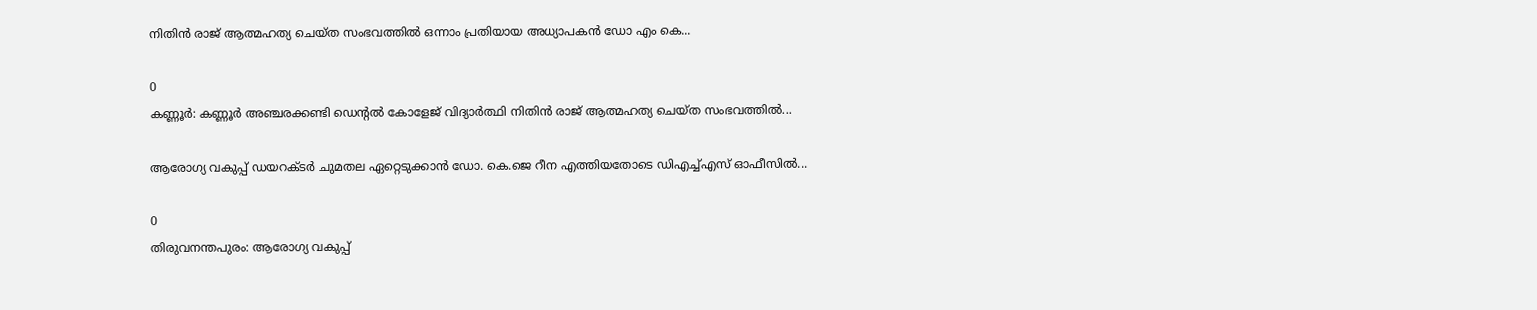നിതിൻ രാജ് ആത്മഹത്യ ചെയ്ത സംഭവത്തിൽ ഒന്നാം പ്രതിയായ അധ്യാപകൻ ഡോ എം കെ...

0
കണ്ണൂർ: കണ്ണൂർ അഞ്ചരക്കണ്ടി ഡെന്റൽ കോളേജ് വിദ്യാർത്ഥി നിതിൻ രാജ് ആത്മഹത്യ ചെയ്ത സംഭവത്തിൽ...

ആരോഗ്യ വകുപ്പ് ഡയറക്ടർ ചുമതല ഏറ്റെടുക്കാൻ ഡോ. കെ.ജെ റീന എത്തിയതോടെ ഡിഎച്ച്എസ് ഓഫീസിൽ...

0
തിരുവനന്തപുരം: ആരോഗ്യ വകുപ്പ്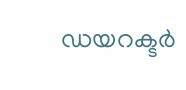ഡയറക്ടർ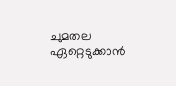ചുമതല ഏറ്റെടുക്കാൻ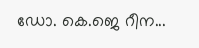ഡോ. കെ.ജെ റീന...